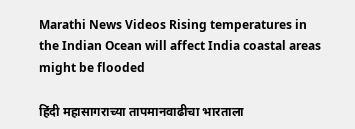Marathi News Videos Rising temperatures in the Indian Ocean will affect India coastal areas might be flooded

हिंदी महासागराच्या तापमानवाढीचा भारताला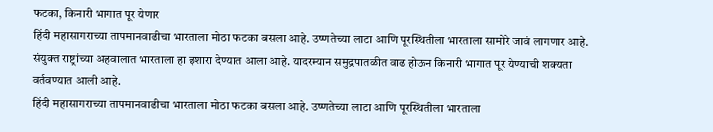फटका, किनारी भागात पूर येणार
हिंदी महासागराच्या तापमानवाढीचा भारताला मोठा फटका बसला आहे. उष्णतेच्या लाटा आणि पूरस्थितीला भारताला सामोरे जावं लागणार आहे. संयुक्त राष्ट्रांच्या अहवालात भारताला हा इशारा देण्यात आला आहे. यादरम्यान समुद्रपातळीत वाढ होऊन किनारी भागात पूर येण्याची शक्यता वर्तवण्यात आली आहे.
हिंदी महासागराच्या तापमानवाढीचा भारताला मोठा फटका बसला आहे. उष्णतेच्या लाटा आणि पूरस्थितीला भारताला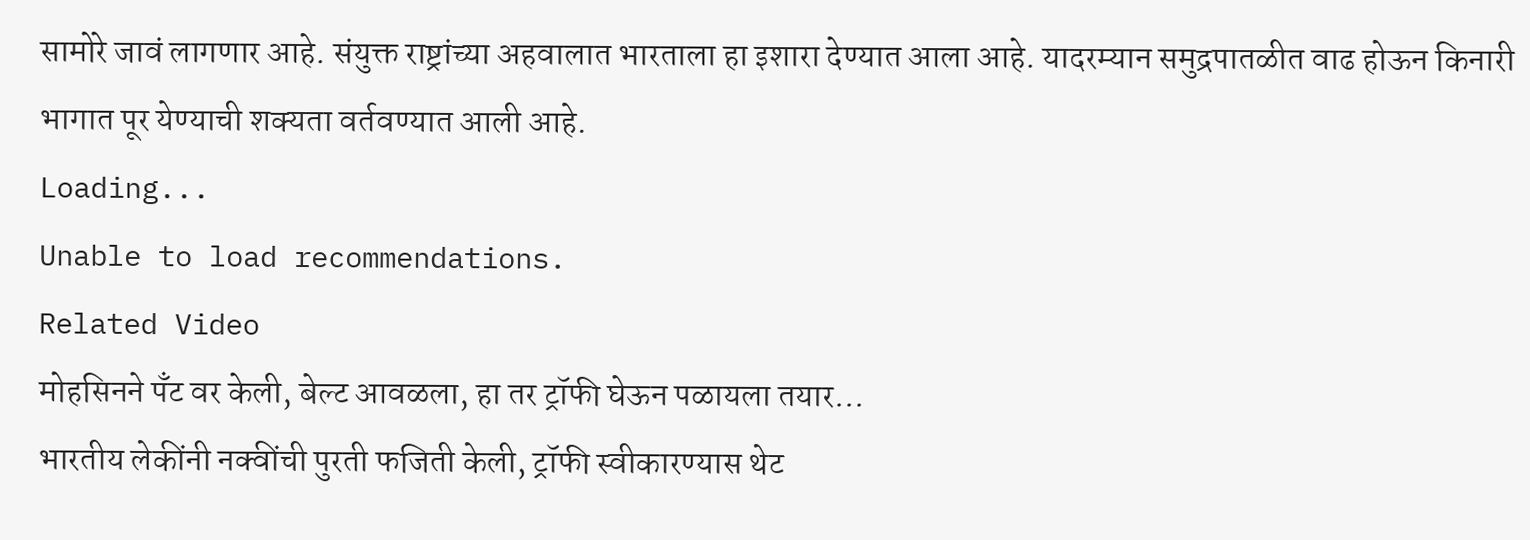सामोरे जावं लागणार आहे. संयुक्त राष्ट्रांच्या अहवालात भारताला हा इशारा देण्यात आला आहे. यादरम्यान समुद्रपातळीत वाढ होऊन किनारी भागात पूर येण्याची शक्यता वर्तवण्यात आली आहे.
Loading...
Unable to load recommendations.
Related Video
मोहसिनने पँट वर केली, बेल्ट आवळला, हा तर ट्रॉफी घेऊन पळायला तयार...
भारतीय लेकींनी नक्वींची पुरती फजिती केली, ट्रॉफी स्वीकारण्यास थेट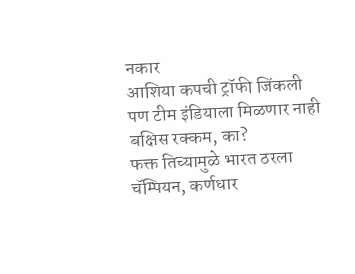नकार
आशिया कपची ट्रॉफी जिंकली पण टीम इंडियाला मिळणार नाही बक्षिस रक्कम, का?
फक्त तिच्यामुळे भारत ठरला चॅम्पियन, कर्णधार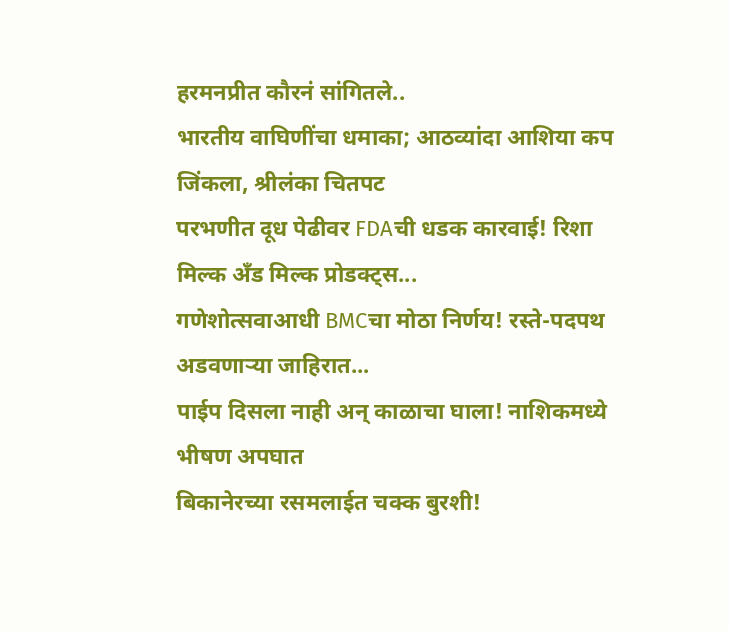हरमनप्रीत कौरनं सांगितले..
भारतीय वाघिणींचा धमाका; आठव्यांदा आशिया कप जिंकला, श्रीलंका चितपट
परभणीत दूध पेढीवर FDAची धडक कारवाई! रिशा मिल्क अँड मिल्क प्रोडक्ट्स...
गणेशोत्सवाआधी BMCचा मोठा निर्णय! रस्ते-पदपथ अडवणाऱ्या जाहिरात...
पाईप दिसला नाही अन् काळाचा घाला! नाशिकमध्ये भीषण अपघात
बिकानेरच्या रसमलाईत चक्क बुरशी!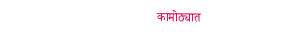कामोठ्यात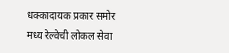धक्कादायक प्रकार समोर
मध्य रेल्वेची लोकल सेवा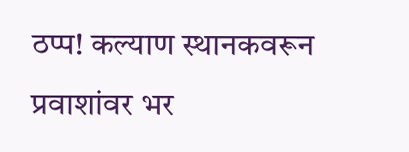ठप्प! कल्याण स्थानकवरून प्रवाशांवर भर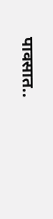पावसात..